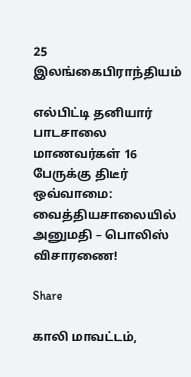25
இலங்கைபிராந்தியம்

எல்பிட்டி தனியார் பாடசாலை மாணவர்கள் 16 பேருக்கு திடீர் ஒவ்வாமை: வைத்தியசாலையில் அனுமதி – பொலிஸ் விசாரணை!

Share

காலி மாவட்டம்,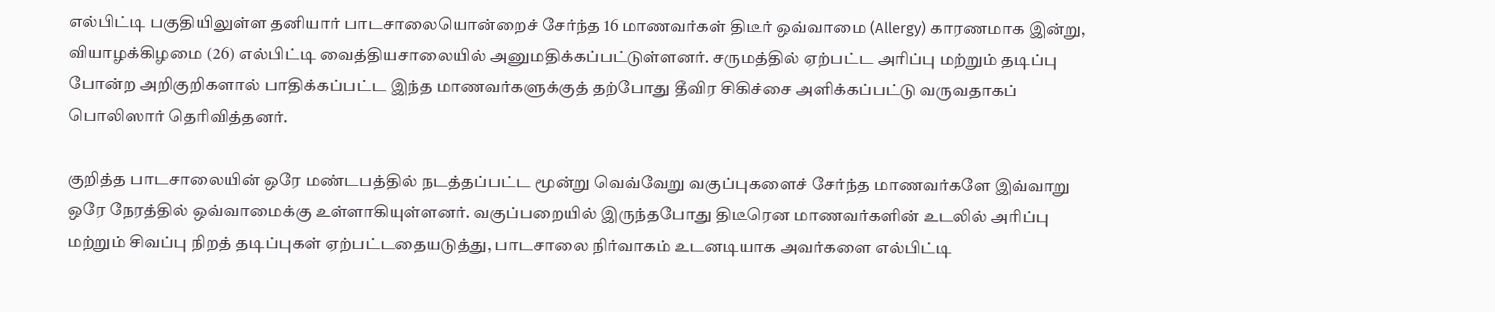எல்பிட்டி பகுதியிலுள்ள தனியார் பாடசாலையொன்றைச் சேர்ந்த 16 மாணவர்கள் திடீர் ஒவ்வாமை (Allergy) காரணமாக இன்று, வியாழக்கிழமை (26) எல்பிட்டி வைத்தியசாலையில் அனுமதிக்கப்பட்டுள்ளனர். சருமத்தில் ஏற்பட்ட அரிப்பு மற்றும் தடிப்பு போன்ற அறிகுறிகளால் பாதிக்கப்பட்ட இந்த மாணவர்களுக்குத் தற்போது தீவிர சிகிச்சை அளிக்கப்பட்டு வருவதாகப் பொலிஸார் தெரிவித்தனர்.

குறித்த பாடசாலையின் ஒரே மண்டபத்தில் நடத்தப்பட்ட மூன்று வெவ்வேறு வகுப்புகளைச் சேர்ந்த மாணவர்களே இவ்வாறு ஒரே நேரத்தில் ஒவ்வாமைக்கு உள்ளாகியுள்ளனர். வகுப்பறையில் இருந்தபோது திடீரென மாணவர்களின் உடலில் அரிப்பு மற்றும் சிவப்பு நிறத் தடிப்புகள் ஏற்பட்டதையடுத்து, பாடசாலை நிர்வாகம் உடனடியாக அவர்களை எல்பிட்டி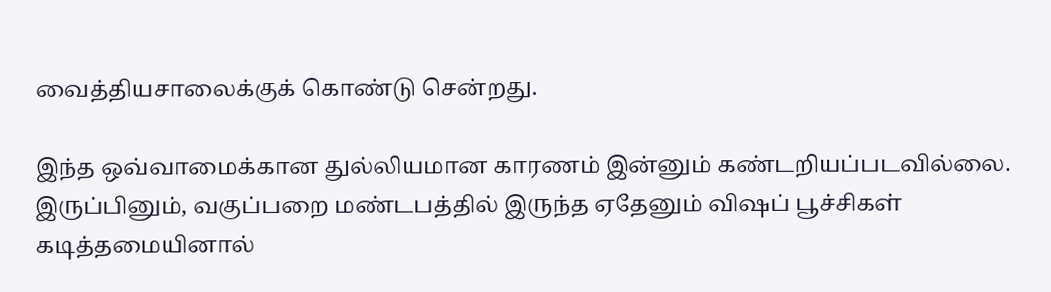வைத்தியசாலைக்குக் கொண்டு சென்றது.

இந்த ஒவ்வாமைக்கான துல்லியமான காரணம் இன்னும் கண்டறியப்படவில்லை. இருப்பினும், வகுப்பறை மண்டபத்தில் இருந்த ஏதேனும் விஷப் பூச்சிகள் கடித்தமையினால்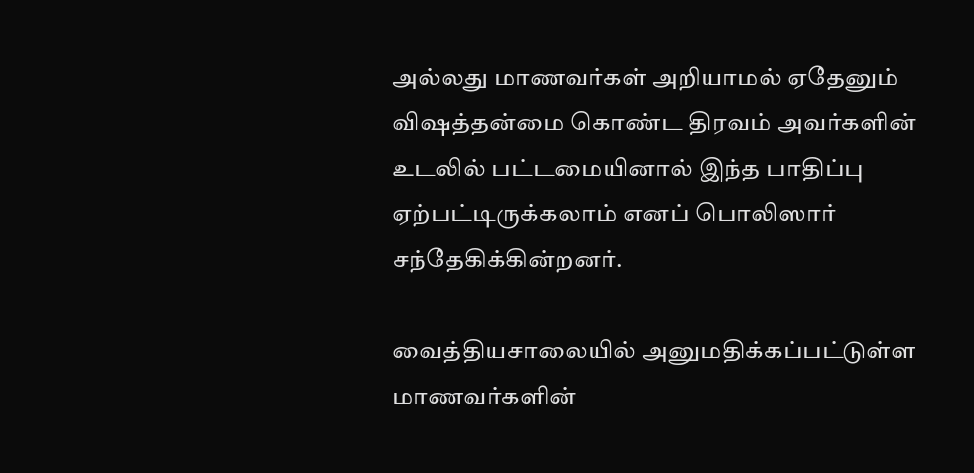அல்லது மாணவர்கள் அறியாமல் ஏதேனும் விஷத்தன்மை கொண்ட திரவம் அவர்களின் உடலில் பட்டமையினால் இந்த பாதிப்பு ஏற்பட்டிருக்கலாம் எனப் பொலிஸார் சந்தேகிக்கின்றனர்.

வைத்தியசாலையில் அனுமதிக்கப்பட்டுள்ள மாணவர்களின்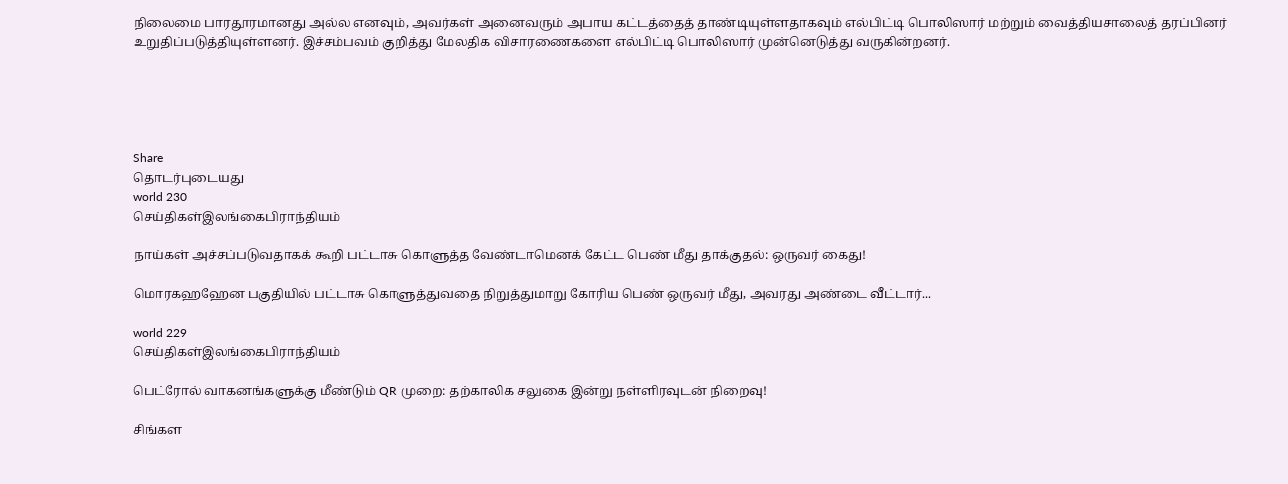நிலைமை பாரதூரமானது அல்ல எனவும், அவர்கள் அனைவரும் அபாய கட்டத்தைத் தாண்டியுள்ளதாகவும் எல்பிட்டி பொலிஸார் மற்றும் வைத்தியசாலைத் தரப்பினர் உறுதிப்படுத்தியுள்ளனர். இச்சம்பவம் குறித்து மேலதிக விசாரணைகளை எல்பிட்டி பொலிஸார் முன்னெடுத்து வருகின்றனர்.





Share
தொடர்புடையது
world 230
செய்திகள்இலங்கைபிராந்தியம்

நாய்கள் அச்சப்படுவதாகக் கூறி பட்டாசு கொளுத்த வேண்டாமெனக் கேட்ட பெண் மீது தாக்குதல்: ஒருவர் கைது!

மொரகஹஹேன பகுதியில் பட்டாசு கொளுத்துவதை நிறுத்துமாறு கோரிய பெண் ஒருவர் மீது, அவரது அண்டை வீட்டார்...

world 229
செய்திகள்இலங்கைபிராந்தியம்

பெட்ரோல் வாகனங்களுக்கு மீண்டும் QR முறை: தற்காலிக சலுகை இன்று நள்ளிரவுடன் நிறைவு!

சிங்கள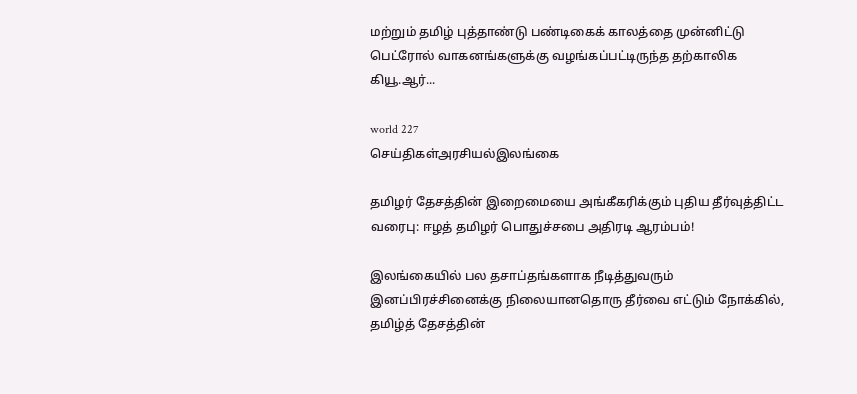மற்றும் தமிழ் புத்தாண்டு பண்டிகைக் காலத்தை முன்னிட்டு பெட்ரோல் வாகனங்களுக்கு வழங்கப்பட்டிருந்த தற்காலிக கியூ.ஆர்...

world 227
செய்திகள்அரசியல்இலங்கை

தமிழர் தேசத்தின் இறைமையை அங்கீகரிக்கும் புதிய தீர்வுத்திட்ட வரைபு: ஈழத் தமிழர் பொதுச்சபை அதிரடி ஆரம்பம்!

இலங்கையில் பல தசாப்தங்களாக நீடித்துவரும் இனப்பிரச்சினைக்கு நிலையானதொரு தீர்வை எட்டும் நோக்கில், தமிழ்த் தேசத்தின்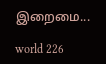இறைமை...

world 226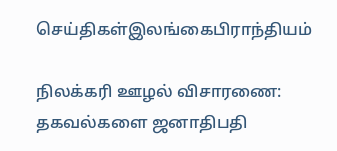செய்திகள்இலங்கைபிராந்தியம்

நிலக்கரி ஊழல் விசாரணை: தகவல்களை ஜனாதிபதி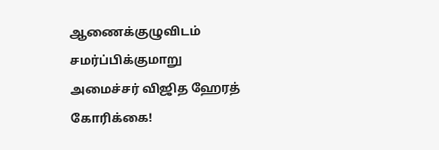ஆணைக்குழுவிடம் சமர்ப்பிக்குமாறு அமைச்சர் விஜித ஹேரத் கோரிக்கை!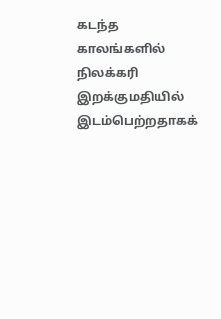கடந்த காலங்களில் நிலக்கரி இறக்குமதியில் இடம்பெற்றதாகக்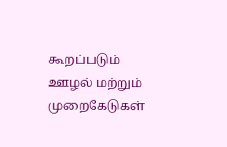கூறப்படும் ஊழல் மற்றும் முறைகேடுகள்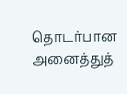தொடர்பான அனைத்துத்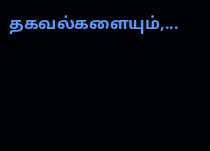தகவல்களையும்,...